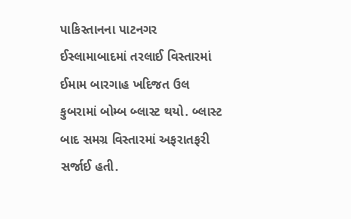પાકિસ્તાનના પાટનગર ઈસ્લામાબાદમાં તરલાઈ વિસ્તારમાં ઈમામ બારગાહ ખદિજત ઉલ કુબરામાં બોમ્બ બ્લાસ્ટ થયો. બ્લાસ્ટ બાદ સમગ્ર વિસ્તારમાં અફરાતફરી સર્જાઈ હતી.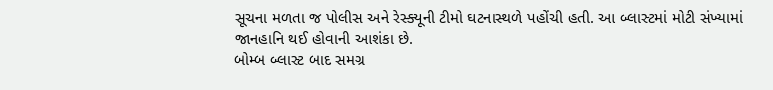સૂચના મળતા જ પોલીસ અને રેસ્ક્યૂની ટીમો ઘટનાસ્થળે પહોંચી હતી. આ બ્લાસ્ટમાં મોટી સંખ્યામાં જાનહાનિ થઈ હોવાની આશંકા છે.
બોમ્બ બ્લાસ્ટ બાદ સમગ્ર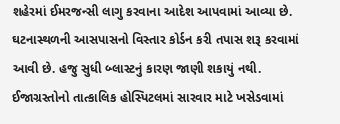શહેરમાં ઈમરજન્સી લાગુ કરવાના આદેશ આપવામાં આવ્યા છે. ઘટનાસ્થળની આસપાસનો વિસ્તાર કોર્ડન કરી તપાસ શરૂ કરવામાં આવી છે. હજુ સુધી બ્લાસ્ટનું કારણ જાણી શકાયું નથી. ઈજાગ્રસ્તોનો તાત્કાલિક હોસ્પિટલમાં સારવાર માટે ખસેડવામાં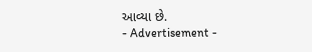આવ્યા છે.
- Advertisement -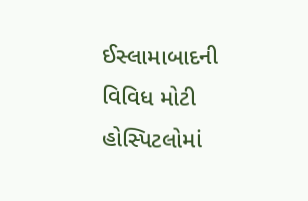ઈસ્લામાબાદની વિવિધ મોટી હોસ્પિટલોમાં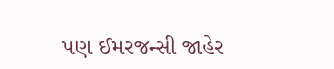પણ ઈમરજન્સી જાહેર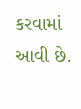કરવામાં આવી છે.